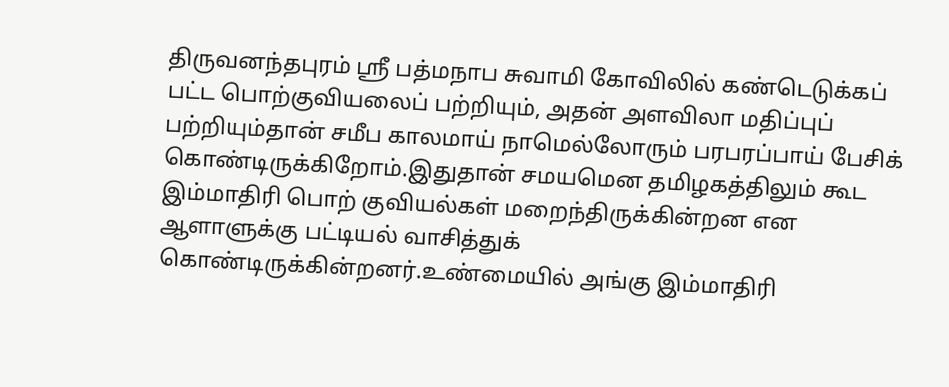திருவனந்தபுரம் ஸ்ரீ பத்மநாப சுவாமி கோவிலில் கண்டெடுக்கப் பட்ட பொற்குவியலைப் பற்றியும், அதன் அளவிலா மதிப்புப் பற்றியும்தான் சமீப காலமாய் நாமெல்லோரும் பரபரப்பாய் பேசிக் கொண்டிருக்கிறோம்.இதுதான் சமயமென தமிழகத்திலும் கூட இம்மாதிரி பொற் குவியல்கள் மறைந்திருக்கின்றன என ஆளாளுக்கு பட்டியல் வாசித்துக் கொண்டிருக்கின்றனர்.உண்மையில் அங்கு இம்மாதிரி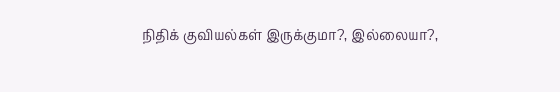நிதிக் குவியல்கள் இருக்குமா?, இல்லையா?,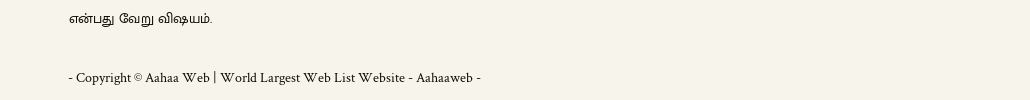என்பது வேறு விஷயம்.

- Copyright © Aahaa Web | World Largest Web List Website - Aahaaweb -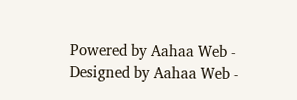Powered by Aahaa Web - Designed by Aahaa Web -